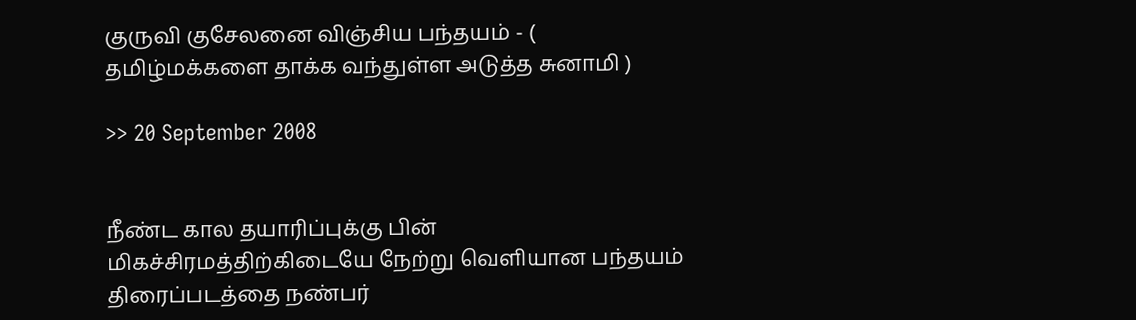குருவி குசேலனை விஞ்சிய பந்தயம் - ( தமிழ்மக்களை தாக்க வந்துள்ள அடுத்த சுனாமி )

>> 20 September 2008


நீண்ட கால தயாரிப்புக்கு பின் மிகச்சிரமத்திற்கிடையே நேற்று வெளியான பந்தயம் திரைப்படத்தை நண்பர்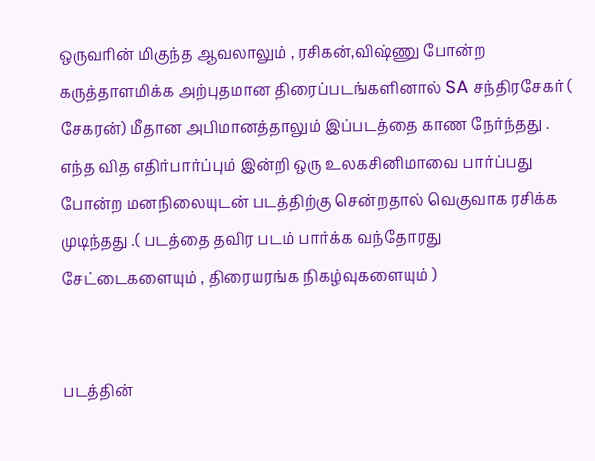ஒருவரின் மிகுந்த ஆவலாலும் , ரசிகன்,விஷ்ணு போன்ற கருத்தாளமிக்க அற்புதமான திரைப்படங்களினால் SA சந்திரசேகர் ( சேகரன்) மீதான அபிமானத்தாலும் இப்படத்தை காண நேர்ந்தது . எந்த வித எதிர்பார்ப்பும் இன்றி ஒரு உலகசினிமாவை பார்ப்பது போன்ற மனநிலையுடன் படத்திற்கு சென்றதால் வெகுவாக ரசிக்க முடிந்தது .( படத்தை தவிர படம் பார்க்க வந்தோரது சேட்டைகளையும் , திரையரங்க நிகழ்வுகளையும் )


படத்தின்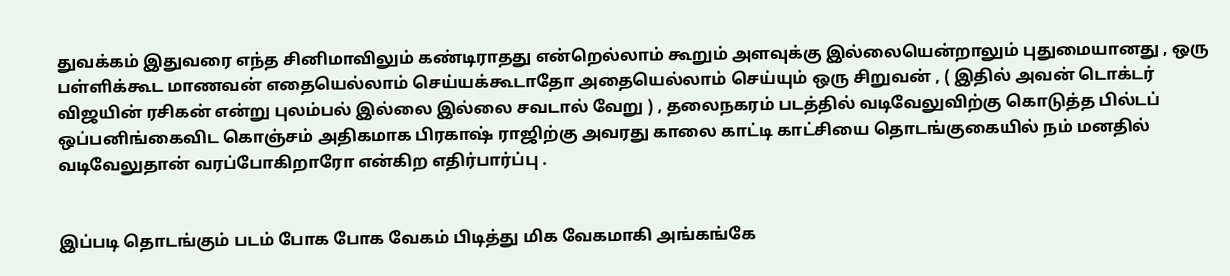துவக்கம் இதுவரை எந்த சினிமாவிலும் கண்டிராதது என்றெல்லாம் கூறும் அளவுக்கு இல்லையென்றாலும் புதுமையானது , ஒரு பள்ளிக்கூட மாணவன் எதையெல்லாம் செய்யக்கூடாதோ அதையெல்லாம் செய்யும் ஒரு சிறுவன் , ( இதில் அவன் டொக்டர் விஜயின் ரசிகன் என்று புலம்பல் இல்லை இல்லை சவடால் வேறு ) , தலைநகரம் படத்தில் வடிவேலுவிற்கு கொடுத்த பில்டப் ஒப்பனிங்கைவிட கொஞ்சம் அதிகமாக பிரகாஷ் ராஜிற்கு அவரது காலை காட்டி காட்சியை தொடங்குகையில் நம் மனதில் வடிவேலுதான் வரப்போகிறாரோ என்கிற எதிர்பார்ப்பு .


இப்படி தொடங்கும் படம் போக போக வேகம் பிடித்து மிக வேகமாகி அங்கங்கே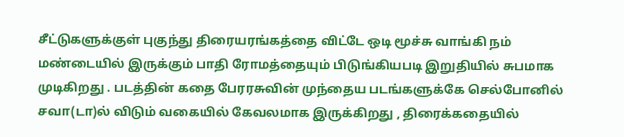சீட்டுகளுக்குள் புகுந்து திரையரங்கத்தை விட்டே ஒடி மூச்சு வாங்கி நம் மண்டையில் இருக்கும் பாதி ரோமத்தையும் பிடுங்கியபடி இறுதியில் சுபமாக முடிகிறது . படத்தின் கதை பேரரசுவின் முந்தைய படங்களுக்கே செல்போனில் சவா(டா)ல் விடும் வகையில் கேவலமாக இருக்கிறது , திரைக்கதையில்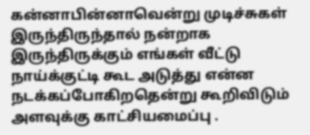கன்னாபின்னாவென்று முடிச்சுகள் இருந்திருந்தால் நன்றாக இருந்திருக்கும் எங்கள் வீட்டு நாய்க்குட்டி கூட அடுத்து என்ன நடக்கப்போகிறதென்று கூறிவிடும் அளவுக்கு காட்சியமைப்பு .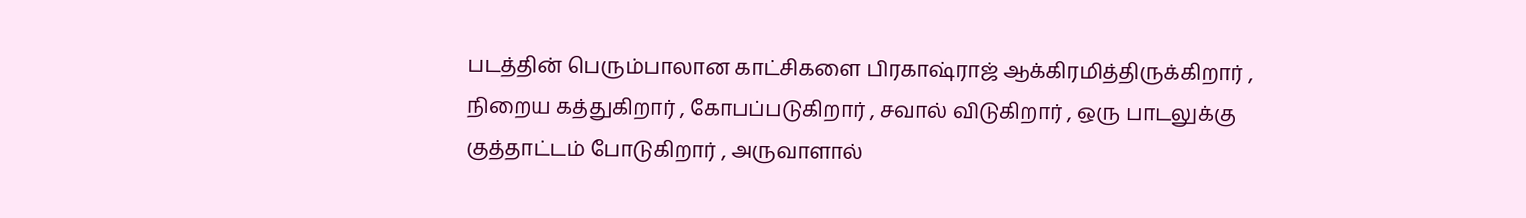படத்தின் பெரும்பாலான காட்சிகளை பிரகாஷ்ராஜ் ஆக்கிரமித்திருக்கிறார் , நிறைய கத்துகிறார் , கோபப்படுகிறார் , சவால் விடுகிறார் , ஒரு பாடலுக்கு குத்தாட்டம் போடுகிறார் , அருவாளால்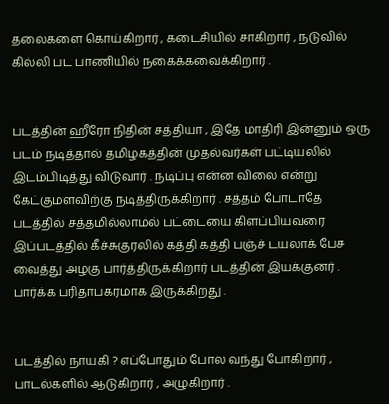தலைகளை கொய்கிறார் , கடைசியில் சாகிறார் , நடுவில் கில்லி பட பாணியில் நகைக்கவைக்கிறார் .


படத்தின் ஹீரோ நிதின் சத்தியா , இதே மாதிரி இன்னும் ஒரு படம் நடித்தால் தமிழகத்தின் முதல்வர்கள் பட்டியலில் இடம்பிடித்து விடுவார் . நடிப்பு என்ன விலை என்று கேட்குமளவிற்கு நடித்திருக்கிறார் . சத்தம் போடாதே படத்தில் சத்தமில்லாமல் பட்டையை கிளப்பியவரை இப்படத்தில் கீச்சுகுரலில் கத்தி கத்தி பஞ்ச் டயலாக் பேச வைத்து அழகு பார்த்திருக்கிறார் படத்தின் இயக்குனர் . பார்க்க பரிதாபகரமாக இருக்கிறது .


படத்தில் நாயகி ? எப்போதும் போல வந்து போகிறார் , பாடல்களில் ஆடுகிறார் , அழுகிறார் .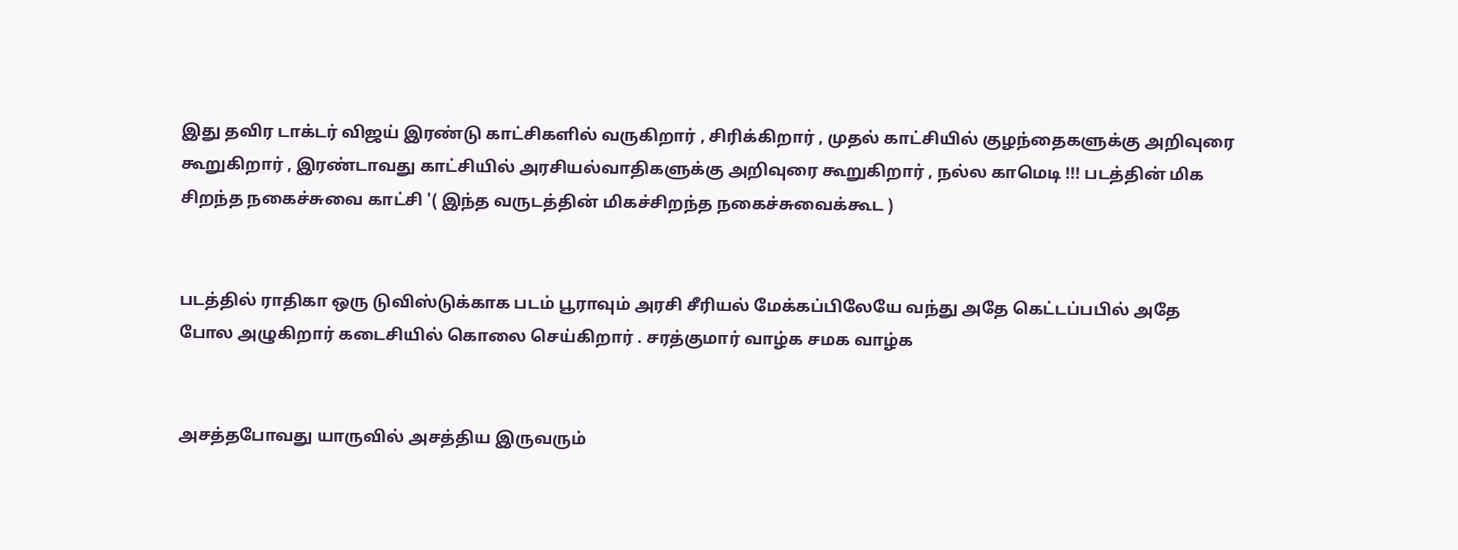இது தவிர டாக்டர் விஜய் இரண்டு காட்சிகளில் வருகிறார் , சிரிக்கிறார் , முதல் காட்சியில் குழந்தைகளுக்கு அறிவுரை கூறுகிறார் , இரண்டாவது காட்சியில் அரசியல்வாதிகளுக்கு அறிவுரை கூறுகிறார் , நல்ல காமெடி !!! படத்தின் மிக சிறந்த நகைச்சுவை காட்சி '( இந்த வருடத்தின் மிகச்சிறந்த நகைச்சுவைக்கூட )


படத்தில் ராதிகா ஒரு டுவிஸ்டுக்காக படம் பூராவும் அரசி சீரியல் மேக்கப்பிலேயே வந்து அதே கெட்டப்பபில் அதே போல அழுகிறார் கடைசியில் கொலை செய்கிறார் . சரத்குமார் வாழ்க சமக வாழ்க


அசத்தபோவது யாருவில் அசத்திய இருவரும்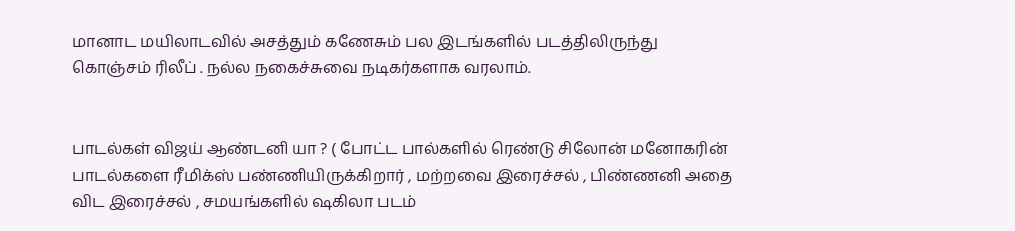மானாட மயிலாடவில் அசத்தும் கணேசும் பல இடங்களில் படத்திலிருந்து கொஞ்சம் ரிலீப் . நல்ல நகைச்சுவை நடிகர்களாக வரலாம்.


பாடல்கள் விஜய் ஆண்டனி யா ? ( போட்ட பால்களில் ரெண்டு சிலோன் மனோகரின் பாடல்களை ரீமிக்ஸ் பண்ணியிருக்கிறார் , மற்றவை இரைச்சல் , பிண்ணனி அதை விட இரைச்சல் , சமயங்களில் ஷகிலா படம்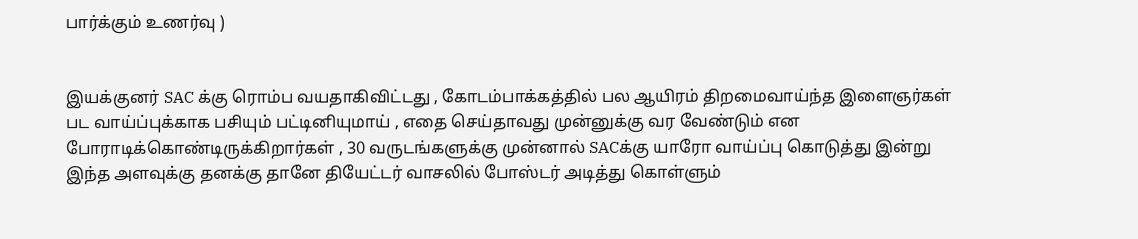பார்க்கும் உணர்வு )


இயக்குனர் SAC க்கு ரொம்ப வயதாகிவிட்டது , கோடம்பாக்கத்தில் பல ஆயிரம் திறமைவாய்ந்த இளைஞர்கள் பட வாய்ப்புக்காக பசியும் பட்டினியுமாய் , எதை செய்தாவது முன்னுக்கு வர வேண்டும் என போராடிக்கொண்டிருக்கிறார்கள் , 30 வருடங்களுக்கு முன்னால் SACக்கு யாரோ வாய்ப்பு கொடுத்து இன்று இந்த அளவுக்கு தனக்கு தானே தியேட்டர் வாசலில் போஸ்டர் அடித்து கொள்ளும்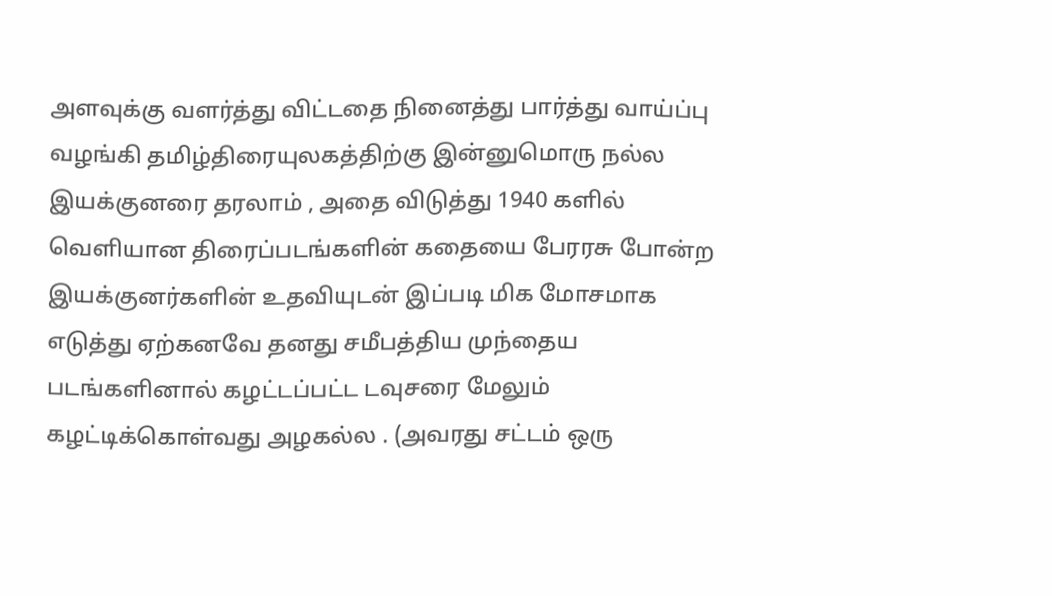அளவுக்கு வளர்த்து விட்டதை நினைத்து பார்த்து வாய்ப்பு வழங்கி தமிழ்திரையுலகத்திற்கு இன்னுமொரு நல்ல இயக்குனரை தரலாம் , அதை விடுத்து 1940 களில் வெளியான திரைப்படங்களின் கதையை பேரரசு போன்ற இயக்குனர்களின் உதவியுடன் இப்படி மிக மோசமாக எடுத்து ஏற்கனவே தனது சமீபத்திய முந்தைய படங்களினால் கழட்டப்பட்ட டவுசரை மேலும் கழட்டிக்கொள்வது அழகல்ல . (அவரது சட்டம் ஒரு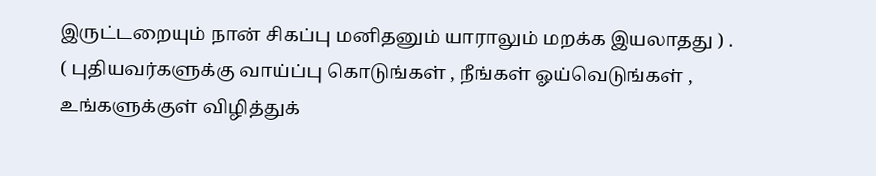இருட்டறையும் நான் சிகப்பு மனிதனும் யாராலும் மறக்க இயலாதது ) . ( புதியவர்களுக்கு வாய்ப்பு கொடுங்கள் , நீங்கள் ஓய்வெடுங்கள் , உங்களுக்குள் விழித்துக்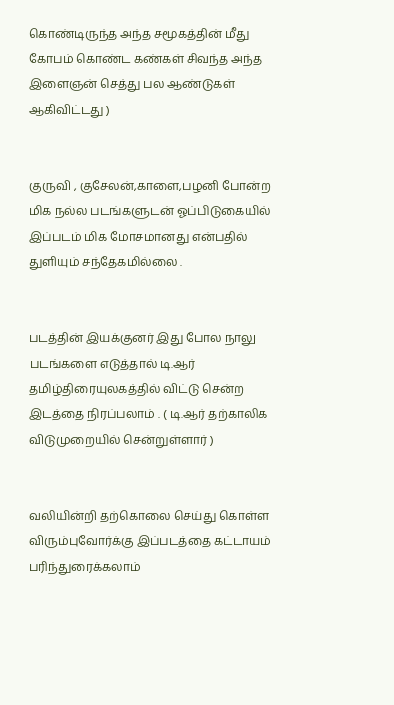கொண்டிருந்த அந்த சமூகத்தின் மீது கோபம் கொண்ட கண்கள் சிவந்த அந்த இளைஞன் செத்து பல ஆண்டுகள் ஆகிவிட்டது )


குருவி , குசேலன்,காளை,பழனி போன்ற மிக நல்ல படங்களுடன் ஓப்பிடுகையில் இப்படம் மிக மோசமானது என்பதில் துளியும் சந்தேகமில்லை .


படத்தின் இயக்குனர் இது போல நாலு படங்களை எடுத்தால் டி.ஆர் தமிழ்திரையுலகத்தில் விட்டு சென்ற இடத்தை நிரப்பலாம் . ( டி.ஆர் தற்காலிக விடுமுறையில் சென்றுள்ளார் )


வலியின்றி தற்கொலை செய்து கொள்ள விரும்புவோர்க்கு இப்படத்தை கட்டாயம் பரிந்துரைக்கலாம்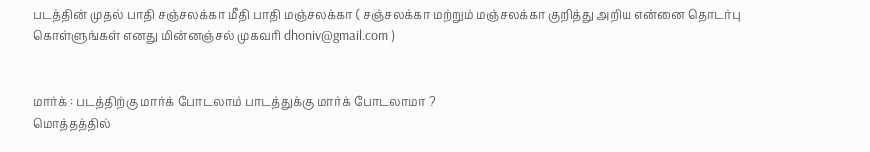படத்தின் முதல் பாதி சஞ்சலக்கா மீதி பாதி மஞ்சலக்கா ( சஞ்சலக்கா மற்றும் மஞ்சலக்கா குறித்து அறிய என்னை தொடர்பு கொள்ளுங்கள் எனது மின்னஞ்சல் முகவரி dhoniv@gmail.com )


மார்க் : படத்திற்கு மார்க் போடலாம் பாடத்துக்கு மார்க் போடலாமா ?
மொத்தத்தில்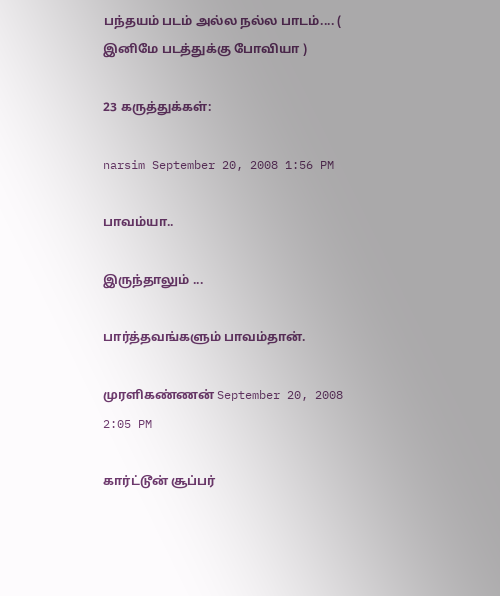பந்தயம் படம் அல்ல நல்ல பாடம்.... ( இனிமே படத்துக்கு போவியா )

23 கருத்துக்கள்:

narsim September 20, 2008 1:56 PM

பாவம்யா..

இருந்தாலும் ...

பார்த்தவங்களும் பாவம்தான்.

முரளிகண்ணன் September 20, 2008 2:05 PM

கார்ட்டூன் சூப்பர்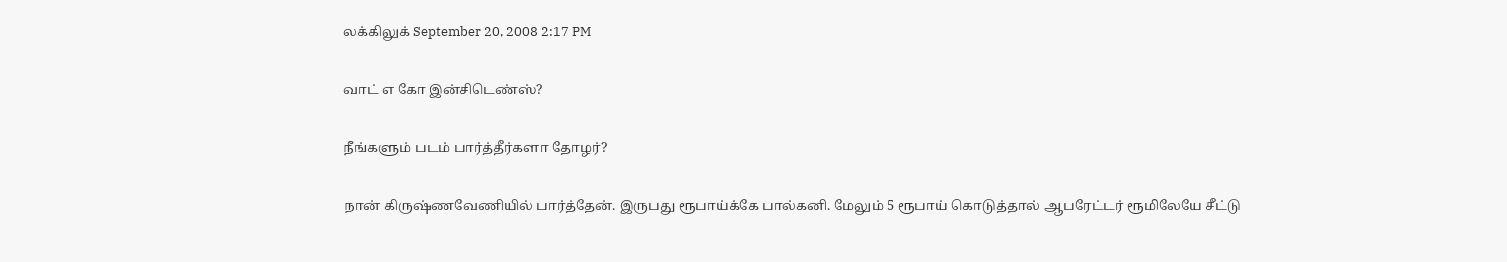லக்கிலுக் September 20, 2008 2:17 PM

வாட் எ கோ இன்சிடெண்ஸ்?

நீங்களும் படம் பார்த்தீர்களா தோழர்?

நான் கிருஷ்ணவேணியில் பார்த்தேன். இருபது ரூபாய்க்கே பால்கனி. மேலும் 5 ரூபாய் கொடுத்தால் ஆபரேட்டர் ரூமிலேயே சீட்டு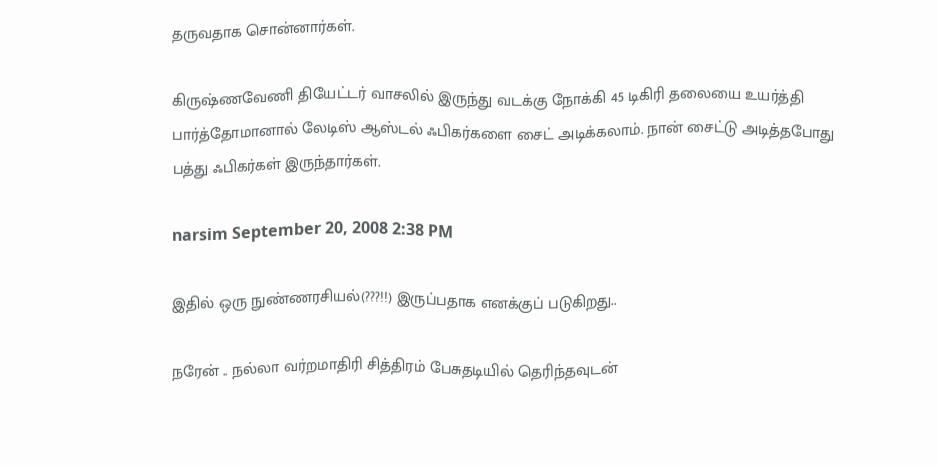தருவதாக சொன்னார்கள்.

கிருஷ்ணவேணி தியேட்டர் வாசலில் இருந்து வடக்கு நோக்கி 45 டிகிரி தலையை உயர்த்தி பார்த்தோமானால் லேடிஸ் ஆஸ்டல் ஃபிகர்களை சைட் அடிக்கலாம். நான் சைட்டு அடித்தபோது பத்து ஃபிகர்கள் இருந்தார்கள்.

narsim September 20, 2008 2:38 PM

இதில் ஒரு நுண்ணரசியல்(???!!) இருப்பதாக எனக்குப் படுகிறது..

நரேன் .. நல்லா வர்றமாதிரி சித்திரம் பேசுதடியில் தெரிந்தவுடன்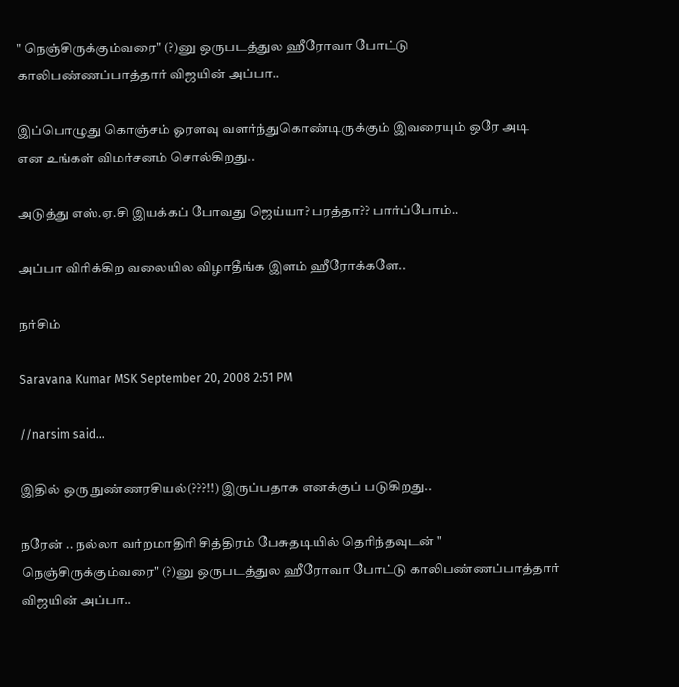" நெஞ்சிருக்கும்வரை" (?)னு ஒருபடத்துல ஹீரோவா போட்டு காலிபண்ணப்பாத்தார் விஜயின் அப்பா..

இப்பொழுது கொஞ்சம் ஓரளவு வளர்ந்துகொண்டிருக்கும் இவரையும் ஒரே அடி என உங்கள் விமர்சனம் சொல்கிறது..

அடுத்து எஸ்.ஏ.சி இயக்கப் போவது ஜெய்யா? பரத்தா?? பார்ப்போம்..

அப்பா விரிக்கிற வலையில விழாதீங்க இளம் ஹீரோக்களே..

நர்சிம்

Saravana Kumar MSK September 20, 2008 2:51 PM

//narsim said...

இதில் ஒரு நுண்ணரசியல்(???!!) இருப்பதாக எனக்குப் படுகிறது..

நரேன் .. நல்லா வர்றமாதிரி சித்திரம் பேசுதடியில் தெரிந்தவுடன் " நெஞ்சிருக்கும்வரை" (?)னு ஒருபடத்துல ஹீரோவா போட்டு காலிபண்ணப்பாத்தார் விஜயின் அப்பா..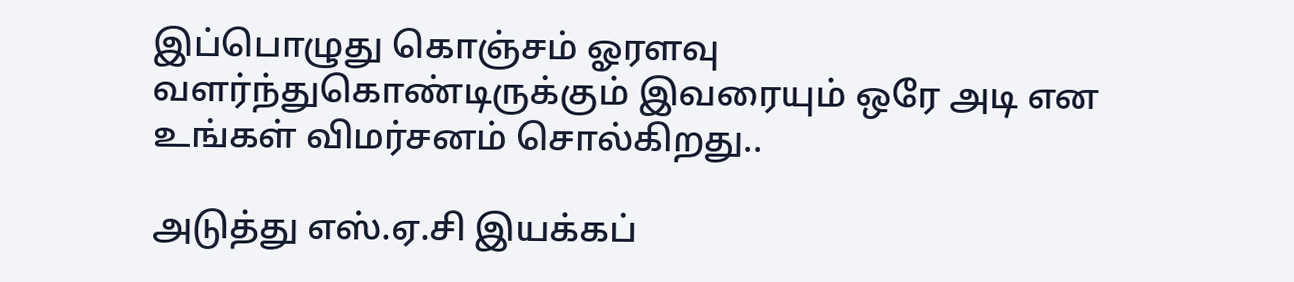இப்பொழுது கொஞ்சம் ஓரளவு வளர்ந்துகொண்டிருக்கும் இவரையும் ஒரே அடி என உங்கள் விமர்சனம் சொல்கிறது..

அடுத்து எஸ்.ஏ.சி இயக்கப்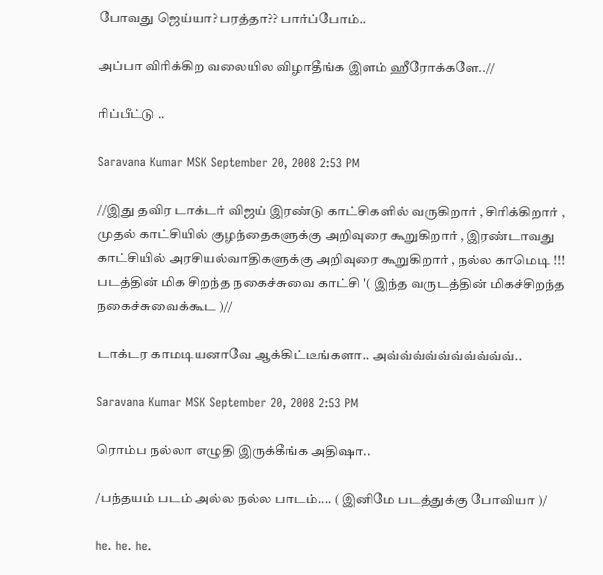போவது ஜெய்யா? பரத்தா?? பார்ப்போம்..

அப்பா விரிக்கிற வலையில விழாதீங்க இளம் ஹீரோக்களே..//

ரிப்பீட்டு ..

Saravana Kumar MSK September 20, 2008 2:53 PM

//இது தவிர டாக்டர் விஜய் இரண்டு காட்சிகளில் வருகிறார் , சிரிக்கிறார் , முதல் காட்சியில் குழந்தைகளுக்கு அறிவுரை கூறுகிறார் , இரண்டாவது காட்சியில் அரசியல்வாதிகளுக்கு அறிவுரை கூறுகிறார் , நல்ல காமெடி !!! படத்தின் மிக சிறந்த நகைச்சுவை காட்சி '( இந்த வருடத்தின் மிகச்சிறந்த நகைச்சுவைக்கூட )//

டாக்டர காமடியனாவே ஆக்கிட்டீங்களா.. அவ்வ்வ்வ்வ்வ்வ்வ்வ்வ்..

Saravana Kumar MSK September 20, 2008 2:53 PM

ரொம்ப நல்லா எழுதி இருக்கீங்க அதிஷா..

/பந்தயம் படம் அல்ல நல்ல பாடம்.... ( இனிமே படத்துக்கு போவியா )/

he. he. he.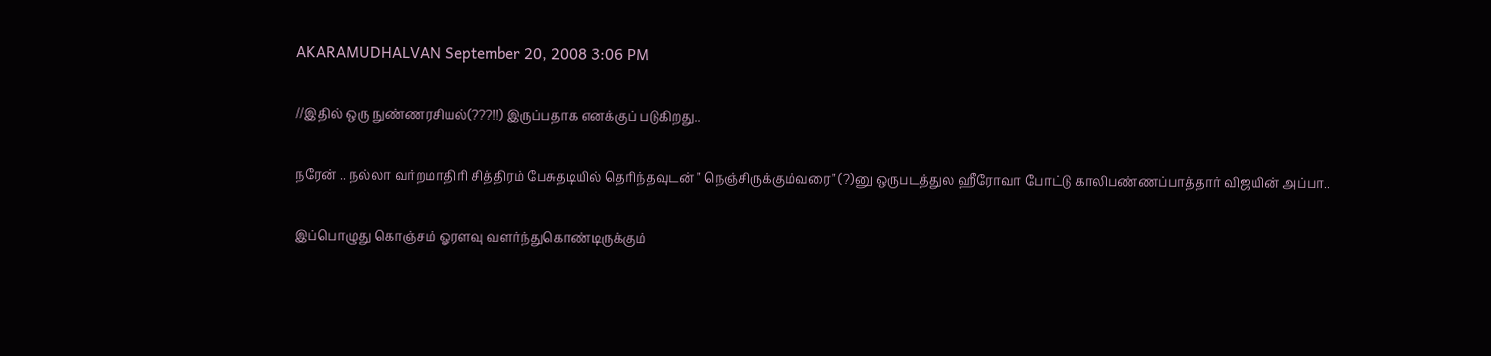AKARAMUDHALVAN September 20, 2008 3:06 PM

//இதில் ஒரு நுண்ணரசியல்(???!!) இருப்பதாக எனக்குப் படுகிறது..

நரேன் .. நல்லா வர்றமாதிரி சித்திரம் பேசுதடியில் தெரிந்தவுடன் " நெஞ்சிருக்கும்வரை" (?)னு ஒருபடத்துல ஹீரோவா போட்டு காலிபண்ணப்பாத்தார் விஜயின் அப்பா..

இப்பொழுது கொஞ்சம் ஓரளவு வளர்ந்துகொண்டிருக்கும்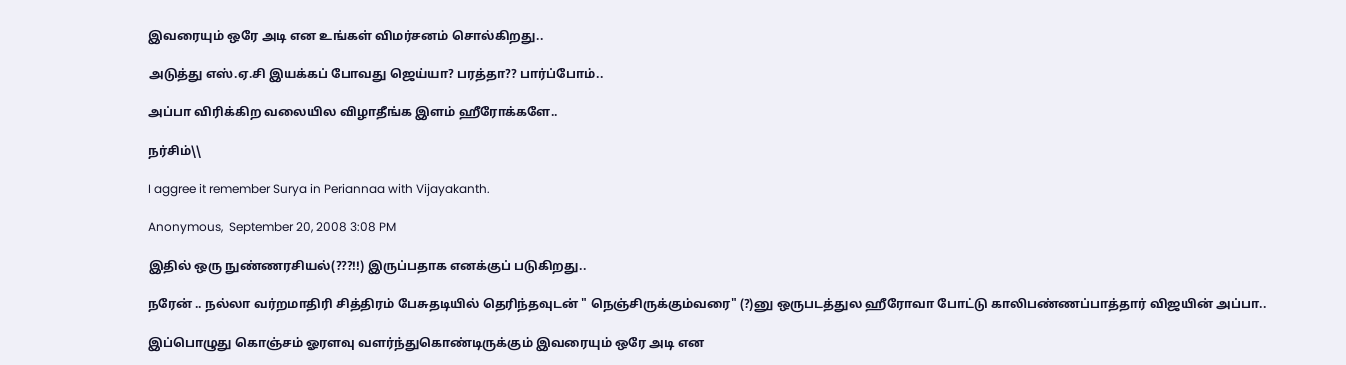இவரையும் ஒரே அடி என உங்கள் விமர்சனம் சொல்கிறது..

அடுத்து எஸ்.ஏ.சி இயக்கப் போவது ஜெய்யா? பரத்தா?? பார்ப்போம்..

அப்பா விரிக்கிற வலையில விழாதீங்க இளம் ஹீரோக்களே..

நர்சிம்\\

I aggree it remember Surya in Periannaa with Vijayakanth.

Anonymous,  September 20, 2008 3:08 PM

இதில் ஒரு நுண்ணரசியல்(???!!) இருப்பதாக எனக்குப் படுகிறது..

நரேன் .. நல்லா வர்றமாதிரி சித்திரம் பேசுதடியில் தெரிந்தவுடன் " நெஞ்சிருக்கும்வரை" (?)னு ஒருபடத்துல ஹீரோவா போட்டு காலிபண்ணப்பாத்தார் விஜயின் அப்பா..

இப்பொழுது கொஞ்சம் ஓரளவு வளர்ந்துகொண்டிருக்கும் இவரையும் ஒரே அடி என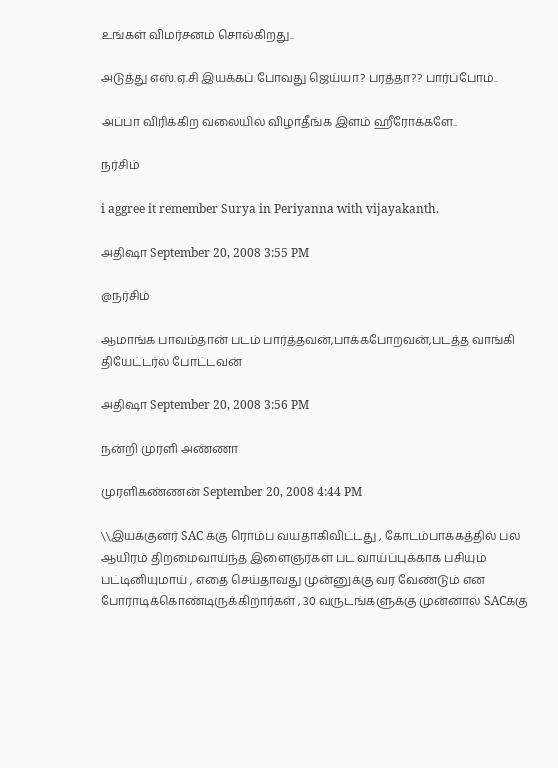உங்கள் விமர்சனம் சொல்கிறது..

அடுத்து எஸ்.ஏ.சி இயக்கப் போவது ஜெய்யா? பரத்தா?? பார்ப்போம்..

அப்பா விரிக்கிற வலையில விழாதீங்க இளம் ஹீரோக்களே..

நர்சிம்

i aggree it remember Surya in Periyanna with vijayakanth.

அதிஷா September 20, 2008 3:55 PM

@நர்சிம்

ஆமாங்க பாவம்தான் படம் பார்த்தவன்,பாக்கபோறவன்,படத்த வாங்கி தியேட்டர்ல போட்டவன்

அதிஷா September 20, 2008 3:56 PM

நன்றி முரளி அண்ணா

முரளிகண்ணன் September 20, 2008 4:44 PM

\\இயக்குனர் SAC க்கு ரொம்ப வயதாகிவிட்டது , கோடம்பாக்கத்தில் பல ஆயிரம் திறமைவாய்ந்த இளைஞர்கள் பட வாய்ப்புக்காக பசியும் பட்டினியுமாய் , எதை செய்தாவது முன்னுக்கு வர வேண்டும் என போராடிக்கொண்டிருக்கிறார்கள் , 30 வருடங்களுக்கு முன்னால் SACக்கு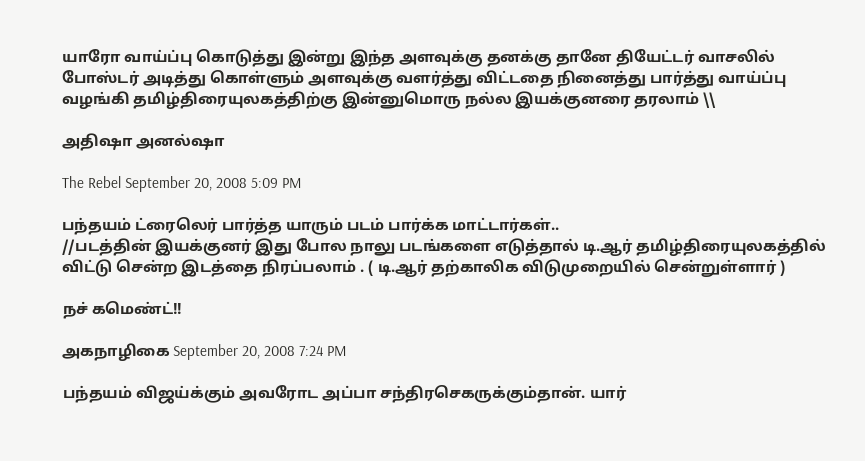யாரோ வாய்ப்பு கொடுத்து இன்று இந்த அளவுக்கு தனக்கு தானே தியேட்டர் வாசலில் போஸ்டர் அடித்து கொள்ளும் அளவுக்கு வளர்த்து விட்டதை நினைத்து பார்த்து வாய்ப்பு வழங்கி தமிழ்திரையுலகத்திற்கு இன்னுமொரு நல்ல இயக்குனரை தரலாம் \\

அதிஷா அனல்ஷா

The Rebel September 20, 2008 5:09 PM

பந்தயம் ட்ரைலெர் பார்த்த யாரும் படம் பார்க்க மாட்டார்கள்..
//படத்தின் இயக்குனர் இது போல நாலு படங்களை எடுத்தால் டி.ஆர் தமிழ்திரையுலகத்தில் விட்டு சென்ற இடத்தை நிரப்பலாம் . ( டி.ஆர் தற்காலிக விடுமுறையில் சென்றுள்ளார் )

நச் கமெண்ட்!!

அகநாழிகை September 20, 2008 7:24 PM

பந்தயம் விஜய்க்கும் அவரோட அப்பா சந்திரசெகருக்கும்தான். யார்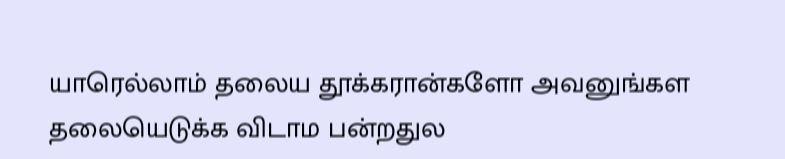யாரெல்லாம் தலைய தூக்கரான்களோ அவனுங்கள தலையெடுக்க விடாம பன்றதுல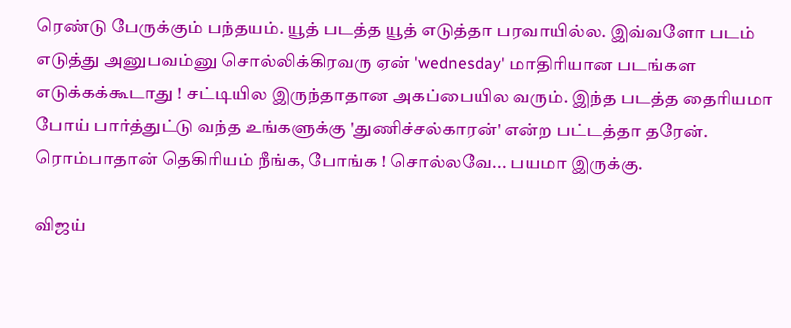ரெண்டு பேருக்கும் பந்தயம். யூத் படத்த யூத் எடுத்தா பரவாயில்ல. இவ்வளோ படம் எடுத்து அனுபவம்னு சொல்லிக்கிரவரு ஏன் 'wednesday' மாதிரியான படங்கள எடுக்கக்கூடாது ! சட்டியில இருந்தாதான அகப்பையில வரும். இந்த படத்த தைரியமா போய் பார்த்துட்டு வந்த உங்களுக்கு 'துணிச்சல்காரன்' என்ற பட்டத்தா தரேன்.
ரொம்பாதான் தெகிரியம் நீங்க, போங்க ! சொல்லவே... பயமா இருக்கு.

விஜய்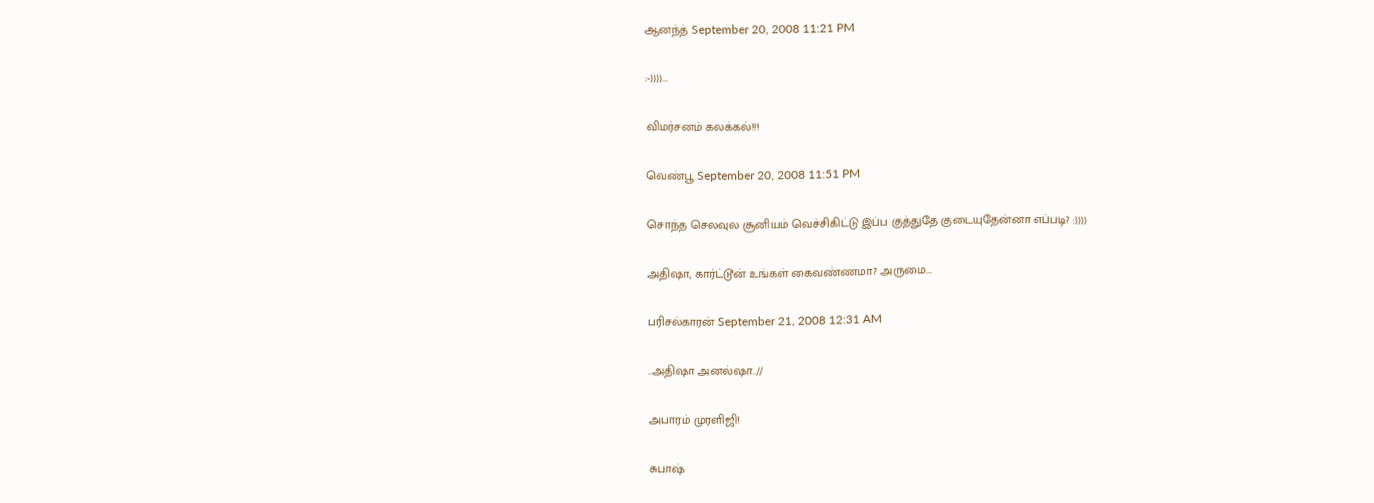ஆனந்த் September 20, 2008 11:21 PM

:-))))...

விமர்சனம் கலக்கல்!!!

வெண்பூ September 20, 2008 11:51 PM

சொந்த செலவுல சூனியம் வெச்சிகிட்டு இப்ப குத்துதே குடையுதேன்னா எப்படி? :))))

அதிஷா, கார்ட்டூன் உங்கள் கைவண்ணமா? அருமை...

பரிசல்காரன் September 21, 2008 12:31 AM

..அதிஷா அனல்ஷா..//

அபாரம் முரளிஜி!

சுபாஷ்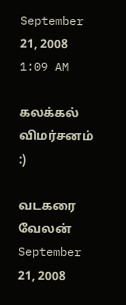September 21, 2008 1:09 AM

கலக்கல் விமர்சனம்
:)

வடகரை வேலன் September 21, 2008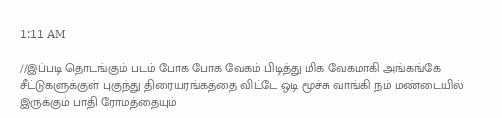1:11 AM

//இப்படி தொடங்கும் படம் போக போக வேகம் பிடித்து மிக வேகமாகி அங்கங்கே சீட்டுகளுக்குள் புகுந்து திரையரங்கத்தை விட்டே ஒடி மூச்சு வாங்கி நம் மண்டையில் இருக்கும் பாதி ரோமத்தையும்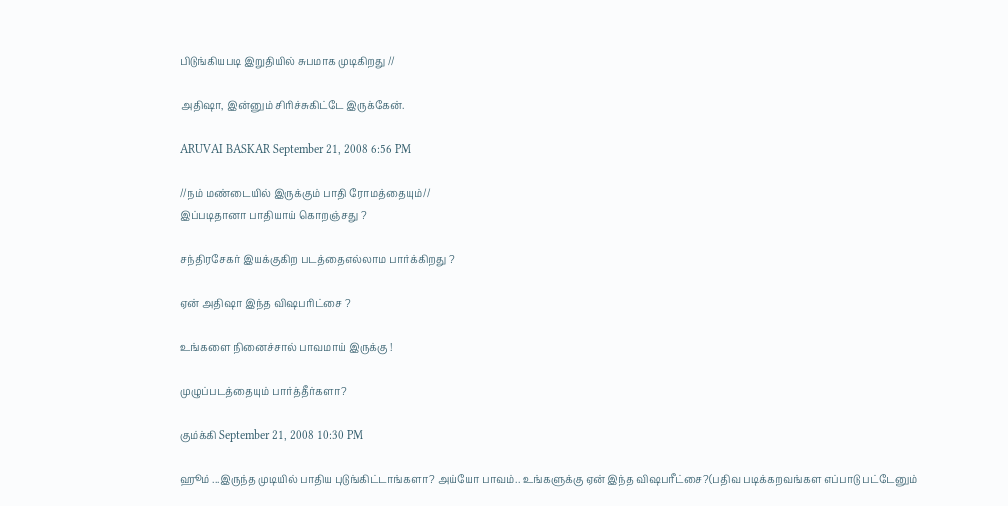பிடுங்கியபடி இறுதியில் சுபமாக முடிகிறது //

அதிஷா, இன்னும் சிரிச்சுகிட்டே இருக்கேன்.

ARUVAI BASKAR September 21, 2008 6:56 PM

//நம் மண்டையில் இருக்கும் பாதி ரோமத்தையும்//
இப்படிதானா பாதியாய் கொறஞ்சது ?

சந்திரசேகர் இயக்குகிற படத்தைஎல்லாம பார்க்கிறது ?

ஏன் அதிஷா இந்த விஷபரிட்சை ?

உங்களை நினைச்சால் பாவமாய் இருக்கு !

முழுப்படத்தையும் பார்த்தீர்களா?

கும்க்கி September 21, 2008 10:30 PM

ஹூம் ...இருந்த முடியில் பாதிய புடுங்கிட்டாங்களா? அய்யோ பாவம்.. உங்களுக்கு ஏன் இந்த விஷபரீட்சை?(பதிவ படிக்கறவங்கள எப்பாடு பட்டேனும்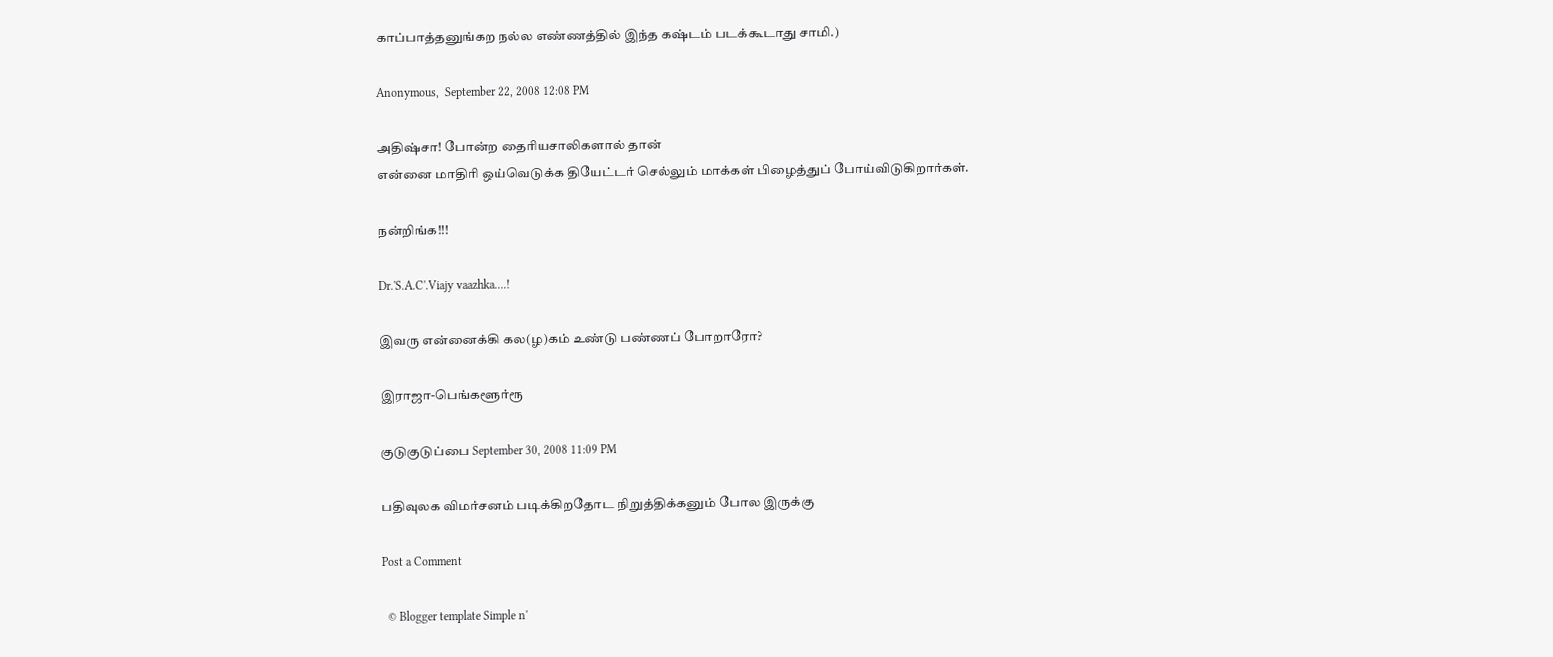காப்பாத்தனுங்கற நல்ல எண்ணத்தில் இந்த கஷ்டம் படக்கூடாது சாமி.)

Anonymous,  September 22, 2008 12:08 PM

அதிஷ்சா! போன்ற தைரியசாலிகளால் தான்
என்னை மாதிரி ஒய்வெடுக்க தியேட்டர் செல்லும் மாக்கள் பிழைத்துப் போய்விடுகிறார்கள்.

நன்றிங்க!!!

Dr.'S.A.C'.Viajy vaazhka....!

இவரு என்னைக்கி கல(ழ)கம் உண்டு பண்ணப் போறாரோ?

இராஜா-பெங்களூர்ரூ

குடுகுடுப்பை September 30, 2008 11:09 PM

பதிவுலக விமர்சனம் படிக்கிறதோட நிறுத்திக்கனும் போல இருக்கு

Post a Comment

  © Blogger template Simple n'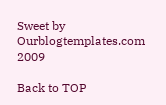Sweet by Ourblogtemplates.com 2009

Back to TOP